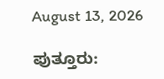August 13, 2026

ಪುತ್ತೂರು: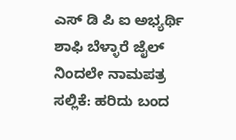ಎಸ್ ಡಿ ಪಿ ಐ ಅಭ್ಯರ್ಥಿ ಶಾಫಿ ಬೆಳ್ಳಾರೆ ಜೈಲ್ ನಿಂದಲೇ ನಾಮಪತ್ರ ಸಲ್ಲಿಕೆ: ಹರಿದು ಬಂದ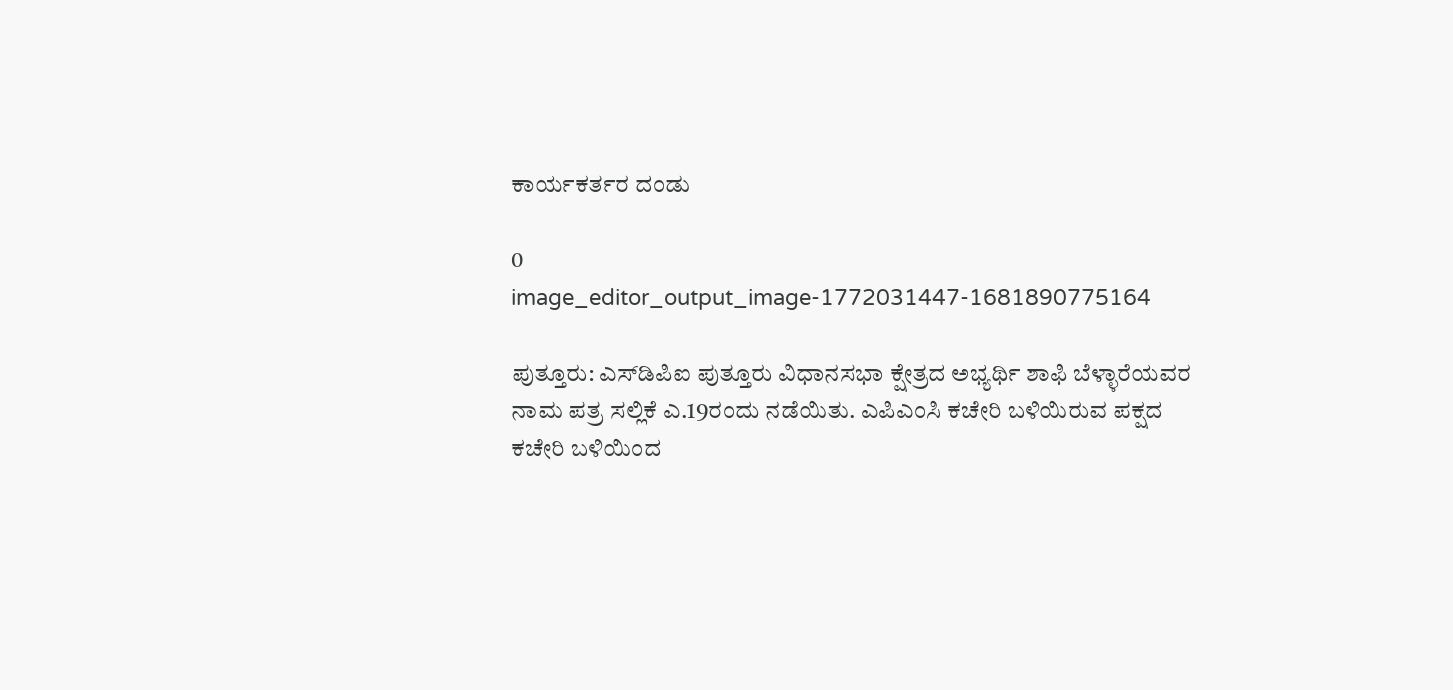ಕಾರ್ಯಕರ್ತರ ದಂಡು

0
image_editor_output_image-1772031447-1681890775164

ಪುತ್ತೂರು: ಎಸ್‌ಡಿಪಿಐ ಪುತ್ತೂರು ವಿಧಾನಸಭಾ ಕ್ಷೇತ್ರದ ಅಭ್ಯರ್ಥಿ ಶಾಫಿ ಬೆಳ್ಳಾರೆಯವರ ನಾಮ ಪತ್ರ ಸಲ್ಲಿಕೆ ಎ.19ರಂದು ನಡೆಯಿತು. ಎಪಿಎಂಸಿ ಕಚೇರಿ ಬಳಿಯಿರುವ ಪಕ್ಷದ ಕಚೇರಿ ಬಳಿಯಿಂದ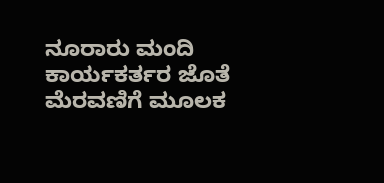ನೂರಾರು ಮಂದಿ ಕಾರ್ಯಕರ್ತರ ಜೊತೆ ಮೆರವಣಿಗೆ ಮೂಲಕ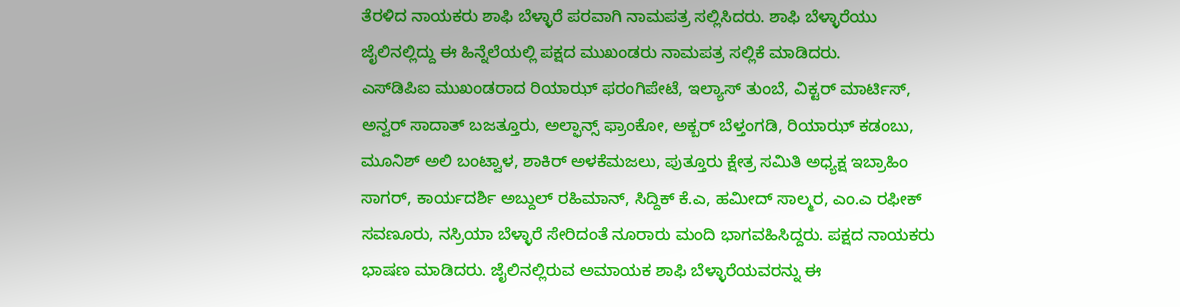ತೆರಳಿದ ನಾಯಕರು ಶಾಫಿ ಬೆಳ್ಳಾರೆ ಪರವಾಗಿ ನಾಮಪತ್ರ ಸಲ್ಲಿಸಿದರು. ಶಾಫಿ ಬೆಳ್ಳಾರೆಯು ಜೈಲಿನಲ್ಲಿದ್ದು ಈ ಹಿನ್ನೆಲೆಯಲ್ಲಿ ಪಕ್ಷದ ಮುಖಂಡರು ನಾಮಪತ್ರ ಸಲ್ಲಿಕೆ ಮಾಡಿದರು.
ಎಸ್‌ಡಿಪಿಐ ಮುಖಂಡರಾದ ರಿಯಾಝ್ ಫರಂಗಿಪೇಟೆ, ಇಲ್ಯಾಸ್ ತುಂಬೆ, ವಿಕ್ಟರ್ ಮಾರ್ಟಿಸ್, ಅನ್ವರ್ ಸಾದಾತ್ ಬಜತ್ತೂರು, ಅಲ್ಫಾನ್ಸ್ ಫ್ರಾಂಕೋ, ಅಕ್ಬರ್ ಬೆಳ್ತಂಗಡಿ, ರಿಯಾಝ್ ಕಡಂಬು, ಮೂನಿಶ್ ಅಲಿ ಬಂಟ್ವಾಳ, ಶಾಕಿರ್ ಅಳಕೆಮಜಲು, ಪುತ್ತೂರು ಕ್ಷೇತ್ರ ಸಮಿತಿ ಅಧ್ಯಕ್ಷ ಇಬ್ರಾಹಿಂ ಸಾಗರ್, ಕಾರ್ಯದರ್ಶಿ ಅಬ್ದುಲ್ ರಹಿಮಾನ್, ಸಿದ್ದಿಕ್ ಕೆ.ಎ, ಹಮೀದ್ ಸಾಲ್ಮರ, ಎಂ.ಎ ರಫೀಕ್ ಸವಣೂರು, ನಸ್ರಿಯಾ ಬೆಳ್ಳಾರೆ ಸೇರಿದಂತೆ ನೂರಾರು ಮಂದಿ ಭಾಗವಹಿಸಿದ್ದರು. ಪಕ್ಷದ ನಾಯಕರು ಭಾಷಣ ಮಾಡಿದರು. ಜೈಲಿನಲ್ಲಿರುವ ಅಮಾಯಕ ಶಾಫಿ ಬೆಳ್ಳಾರೆಯವರನ್ನು ಈ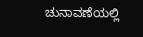ಚುನಾವಣೆಯಲ್ಲಿ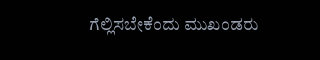ಗೆಲ್ಲಿಸಬೇಕೆಂದು ಮುಖಂಡರು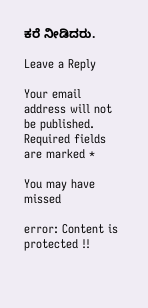ಕರೆ ನೀಡಿದರು.

Leave a Reply

Your email address will not be published. Required fields are marked *

You may have missed

error: Content is protected !!